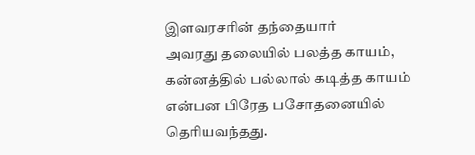இளவரசரின் தந்தையார்
அவரது தலையில் பலத்த காயம், கன்னத்தில் பல்லால் கடித்த காயம் என்பன பிரேத பசோதனையில் தெரியவந்தது.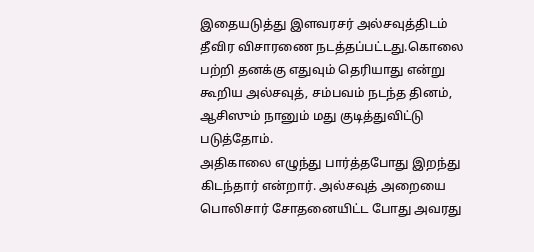இதையடுத்து இளவரசர் அல்சவுத்திடம் தீவிர விசாரணை நடத்தப்பட்டது.கொலை பற்றி தனக்கு எதுவும் தெரியாது என்று கூறிய அல்சவுத், சம்பவம் நடந்த தினம், ஆசிஸும் நானும் மது குடித்துவிட்டு படுத்தோம்.
அதிகாலை எழுந்து பார்த்தபோது இறந்து கிடந்தார் என்றார். அல்சவுத் அறையை பொலிசார் சோதனையிட்ட போது அவரது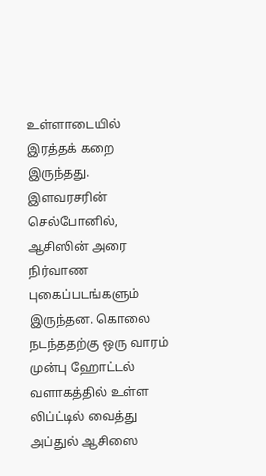உள்ளாடையில் இரத்தக் கறை இருந்தது.
இளவரசரின் செல்போனில், ஆசிஸின் அரை நிர்வாண புகைப்படங்களும் இருந்தன. கொலை நடந்ததற்கு ஒரு வாரம் முன்பு ஹோட்டல் வளாகத்தில் உள்ள லிப்ட்டில் வைத்து அப்துல் ஆசிஸை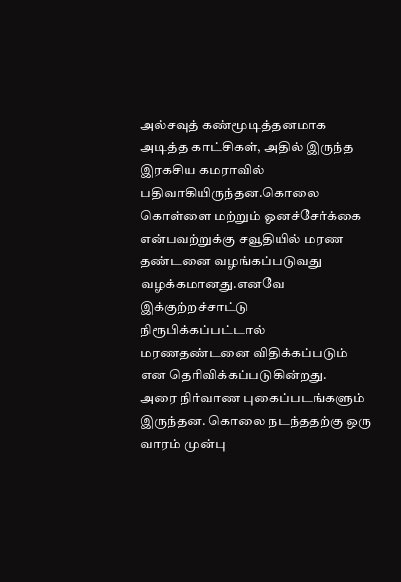அல்சவுத் கண்மூடித்தனமாக அடித்த காட்சிகள், அதில் இருந்த இரகசிய கமராவில் பதிவாகியிருந்தன.கொலை கொள்ளை மற்றும் ஓனச்சேர்க்கை என்பவற்றுக்கு சவூதியில் மரண தண்டனை வழங்கப்படுவது வழக்கமானது.எனவே இக்குற்றச்சாட்டு நிரூபிக்கப்பட்டால் மரணதண்டனை விதிக்கப்படும் என தெரிவிக்கப்படுகின்றது.
அரை நிர்வாண புகைப்படங்களும் இருந்தன. கொலை நடந்ததற்கு ஒரு வாரம் முன்பு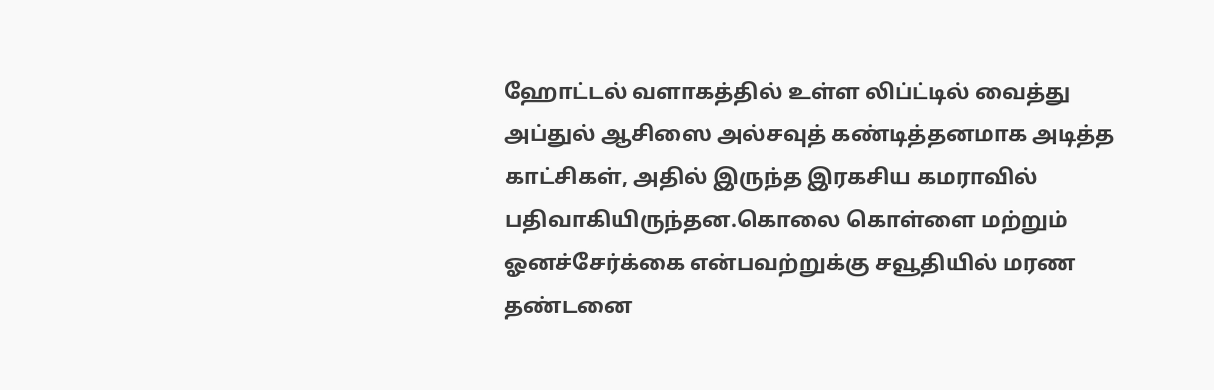ஹோட்டல் வளாகத்தில் உள்ள லிப்ட்டில் வைத்து அப்துல் ஆசிஸை அல்சவுத் கண்டித்தனமாக அடித்த காட்சிகள், அதில் இருந்த இரகசிய கமராவில் பதிவாகியிருந்தன.கொலை கொள்ளை மற்றும் ஓனச்சேர்க்கை என்பவற்றுக்கு சவூதியில் மரண தண்டனை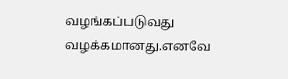வழங்கப்படுவது வழக்கமானது.எனவே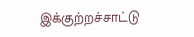இக்குற்றச்சாட்டு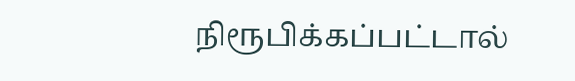நிரூபிக்கப்பட்டால்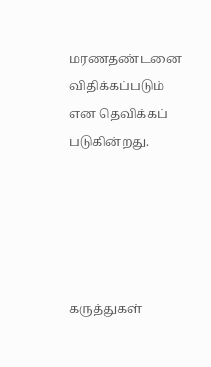மரணதண்டனை விதிக்கப்படும் என தெவிக்கப் படுகின்றது.





கருத்துகள்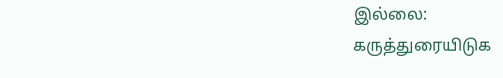இல்லை:
கருத்துரையிடுக